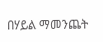በሃይል ማመንጨት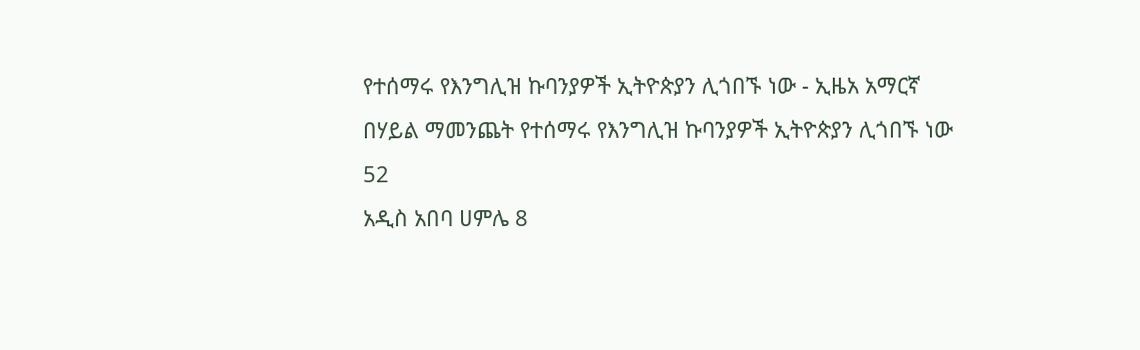የተሰማሩ የእንግሊዝ ኩባንያዎች ኢትዮጵያን ሊጎበኙ ነው - ኢዜአ አማርኛ
በሃይል ማመንጨት የተሰማሩ የእንግሊዝ ኩባንያዎች ኢትዮጵያን ሊጎበኙ ነው
52
አዲስ አበባ ሀምሌ 8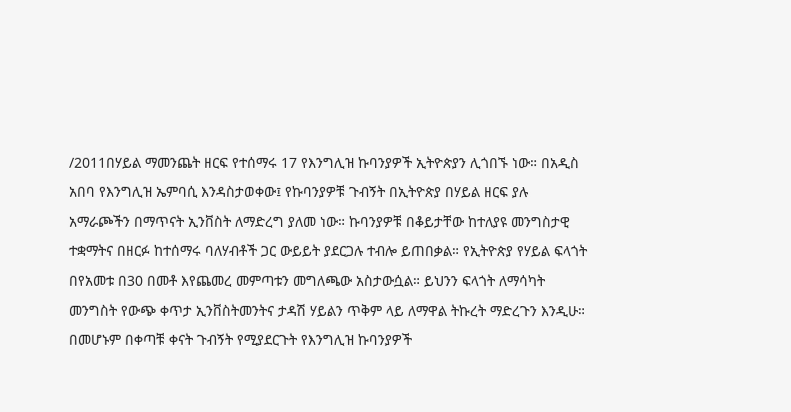/2011በሃይል ማመንጨት ዘርፍ የተሰማሩ 17 የእንግሊዝ ኩባንያዎች ኢትዮጵያን ሊጎበኙ ነው። በአዲስ አበባ የእንግሊዝ ኤምባሲ እንዳስታወቀው፤ የኩባንያዎቹ ጉብኝት በኢትዮጵያ በሃይል ዘርፍ ያሉ አማራጮችን በማጥናት ኢንቨስት ለማድረግ ያለመ ነው። ኩባንያዎቹ በቆይታቸው ከተለያዩ መንግስታዊ ተቋማትና በዘርፉ ከተሰማሩ ባለሃብቶች ጋር ውይይት ያደርጋሉ ተብሎ ይጠበቃል። የኢትዮጵያ የሃይል ፍላጎት በየአመቱ በ30 በመቶ እየጨመረ መምጣቱን መግለጫው አስታውሷል። ይህንን ፍላጎት ለማሳካት መንግስት የውጭ ቀጥታ ኢንቨስትመንትና ታዳሽ ሃይልን ጥቅም ላይ ለማዋል ትኩረት ማድረጉን እንዲሁ። በመሆኑም በቀጣቹ ቀናት ጉብኝት የሚያደርጉት የእንግሊዝ ኩባንያዎች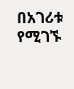በአገሪቱ የሚገኙ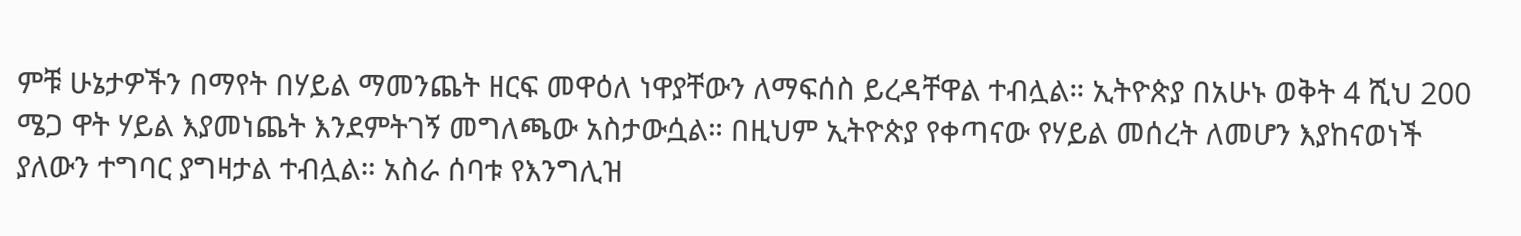ምቹ ሁኔታዎችን በማየት በሃይል ማመንጨት ዘርፍ መዋዕለ ነዋያቸውን ለማፍሰስ ይረዳቸዋል ተብሏል። ኢትዮጵያ በአሁኑ ወቅት 4 ሺህ 200 ሜጋ ዋት ሃይል እያመነጨት እንደምትገኝ መግለጫው አስታውሷል። በዚህም ኢትዮጵያ የቀጣናው የሃይል መሰረት ለመሆን እያከናወነች ያለውን ተግባር ያግዛታል ተብሏል። አስራ ሰባቱ የእንግሊዝ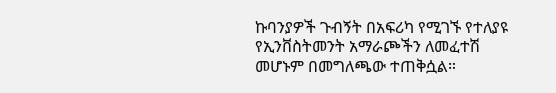ኩባንያዎች ጉብኝት በአፍሪካ የሚገኙ የተለያዩ የኢንቨስትመንት አማራጮችን ለመፈተሽ መሆኑም በመግለጫው ተጠቅሷል።